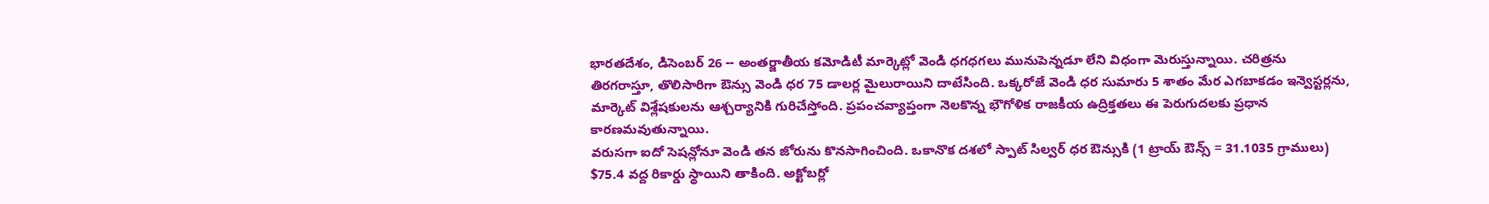భారతదేశం, డిసెంబర్ 26 -- అంతర్జాతీయ కమోడిటీ మార్కెట్లో వెండి ధగధగలు మునుపెన్నడూ లేని విధంగా మెరుస్తున్నాయి. చరిత్రను తిరగరాస్తూ, తొలిసారిగా ఔన్సు వెండి ధర 75 డాలర్ల మైలురాయిని దాటేసింది. ఒక్కరోజే వెండి ధర సుమారు 5 శాతం మేర ఎగబాకడం ఇన్వెస్టర్లను, మార్కెట్ విశ్లేషకులను ఆశ్చర్యానికి గురిచేస్తోంది. ప్రపంచవ్యాప్తంగా నెలకొన్న భౌగోళిక రాజకీయ ఉద్రిక్తతలు ఈ పెరుగుదలకు ప్రధాన కారణమవుతున్నాయి.
వరుసగా ఐదో సెషన్లోనూ వెండి తన జోరును కొనసాగించింది. ఒకానొక దశలో స్పాట్ సిల్వర్ ధర ఔన్సుకి (1 ట్రాయ్ ఔన్స్ = 31.1035 గ్రాములు) $75.4 వద్ద రికార్డు స్థాయిని తాకింది. అక్టోబర్లో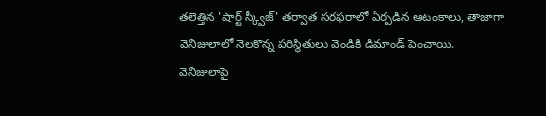తలెత్తిన 'షార్ట్ స్క్వీజ్' తర్వాత సరఫరాలో ఏర్పడిన ఆటంకాలు, తాజాగా వెనిజులాలో నెలకొన్న పరిస్థితులు వెండికి డిమాండ్ పెంచాయి. వెనిజులాపై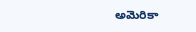అమెరికా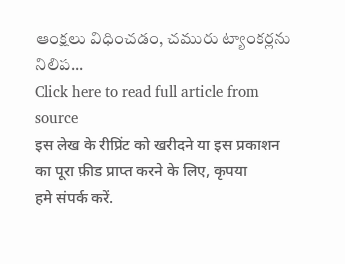ఆంక్షలు విధించడం, చమురు ట్యాంకర్లను నిలిప...
Click here to read full article from source
इस लेख के रीप्रिंट को खरीदने या इस प्रकाशन का पूरा फ़ीड प्राप्त करने के लिए, कृपया
हमे संपर्क करें.